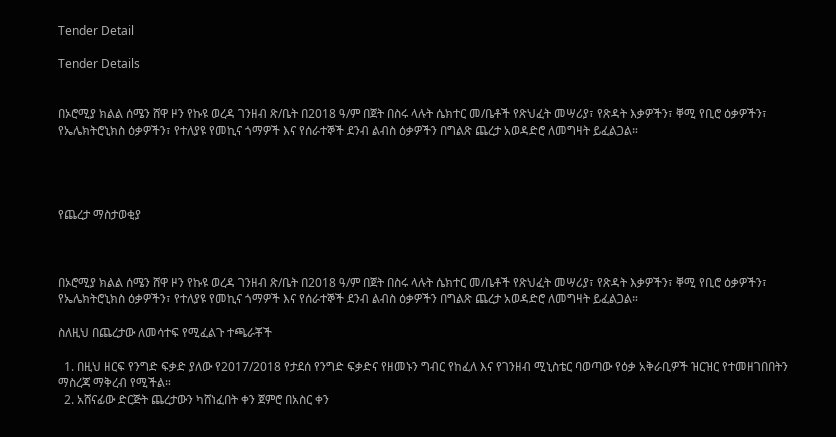Tender Detail

Tender Details


በኦሮሚያ ክልል ሰሜን ሸዋ ዞን የኩዩ ወረዳ ገንዘብ ጽ/ቤት በ2018 ዓ/ም በጀት በስሩ ላሉት ሴክተር መ/ቤቶች የጽህፈት መሣሪያ፣ የጽዳት እቃዎችን፣ ቐሚ የቢሮ ዕቃዎችን፣ የኤሌክትሮኒክስ ዕቃዎችን፣ የተለያዩ የመኪና ጎማዎች እና የሰራተኞች ደንብ ልብስ ዕቃዎችን በግልጽ ጨረታ አወዳድሮ ለመግዛት ይፈልጋል።




የጨረታ ማስታወቂያ



በኦሮሚያ ክልል ሰሜን ሸዋ ዞን የኩዩ ወረዳ ገንዘብ ጽ/ቤት በ2018 ዓ/ም በጀት በስሩ ላሉት ሴክተር መ/ቤቶች የጽህፈት መሣሪያ፣ የጽዳት እቃዎችን፣ ቐሚ የቢሮ ዕቃዎችን፣ የኤሌክትሮኒክስ ዕቃዎችን፣ የተለያዩ የመኪና ጎማዎች እና የሰራተኞች ደንብ ልብስ ዕቃዎችን በግልጽ ጨረታ አወዳድሮ ለመግዛት ይፈልጋል።

ስለዚህ በጨረታው ለመሳተፍ የሚፈልጉ ተጫራቾች

  1. በዚህ ዘርፍ የንግድ ፍቃድ ያለው የ2017/2018 የታደሰ የንግድ ፍቃድና የዘመኑን ግብር የከፈለ እና የገንዘብ ሚኒስቴር ባወጣው የዕቃ አቅራቢዎች ዝርዝር የተመዘገበበትን ማስረጃ ማቅረብ የሚችል።
  2. አሸናፊው ድርጅት ጨረታውን ካሸነፈበት ቀን ጀምሮ በአስር ቀን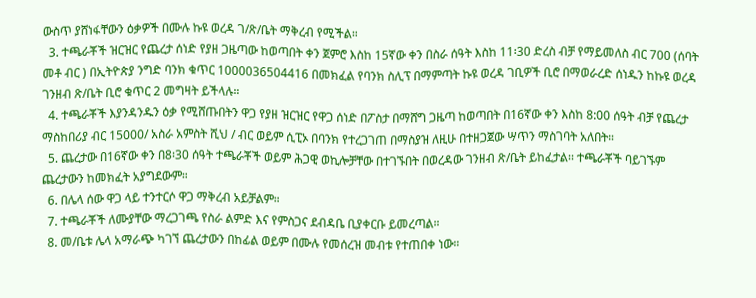ውስጥ ያሸነፋቸውን ዕቃዎች በሙሉ ኩዩ ወረዳ ገ/ጽ/ቤት ማቅረብ የሚችል።
  3. ተጫራቾች ዝርዝር የጨረታ ሰነድ የያዘ ጋዜጣው ከወጣበት ቀን ጀምሮ እስከ 15ኛው ቀን በስራ ሰዓት እስከ 11፡30 ድረስ ብቻ የማይመለስ ብር 700 (ሰባት መቶ ብር ) በኢትዮጵያ ንግድ ባንክ ቁጥር 1000036504416 በመክፈል የባንክ ስሊፕ በማምጣት ኩዩ ወረዳ ገቢዎች ቢሮ በማወራረድ ሰነዱን ከኩዩ ወረዳ ገንዘብ ጽ/ቤት ቢሮ ቁጥር 2 መግዛት ይችላሉ።
  4. ተጫራቾች እያንዳንዱን ዕቃ የሚሸጡበትን ዋጋ የያዘ ዝርዝር የዋጋ ሰነድ በፖስታ በማሸግ ጋዜጣ ከወጣበት በ16ኛው ቀን እስከ 8:00 ሰዓት ብቻ የጨረታ ማስከበሪያ ብር 15000/ አስራ አምስት ሺህ / ብር ወይም ሲፒኦ በባንክ የተረጋገጠ በማስያዝ ለዚሁ በተዘጋጀው ሣጥን ማስገባት አለበት።
  5. ጨረታው በ16ኛው ቀን በ8፡30 ሰዓት ተጫራቾች ወይም ሕጋዊ ወኪሎቻቸው በተገኙበት በወረዳው ገንዘብ ጽ/ቤት ይከፈታል፡፡ ተጫራቾች ባይገኙም ጨረታውን ከመክፈት አያግደውም።
  6. በሌላ ሰው ዋጋ ላይ ተንተርሶ ዋጋ ማቅረብ አይቻልም።
  7. ተጫራቾች ለሙያቸው ማረጋገጫ የስራ ልምድ እና የምስጋና ደብዳቤ ቢያቀርቡ ይመረጣል።
  8. መ/ቤቱ ሌላ አማራጭ ካገኘ ጨረታውን በከፊል ወይም በሙሉ የመሰረዝ መብቱ የተጠበቀ ነው።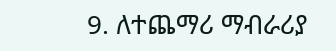9. ለተጨማሪ ማብራሪያ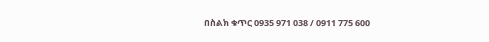በስልክ ቁጥር 0935 971 038 / 0911 775 600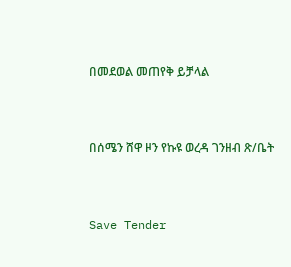በመደወል መጠየቅ ይቻላል



በሰሜን ሸዋ ዞን የኩዩ ወረዳ ገንዘብ ጽ/ቤት



Save Tender